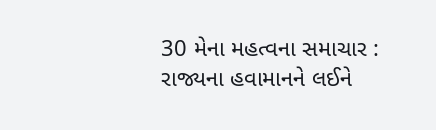30 મેના મહત્વના સમાચાર : રાજ્યના હવામાનને લઈને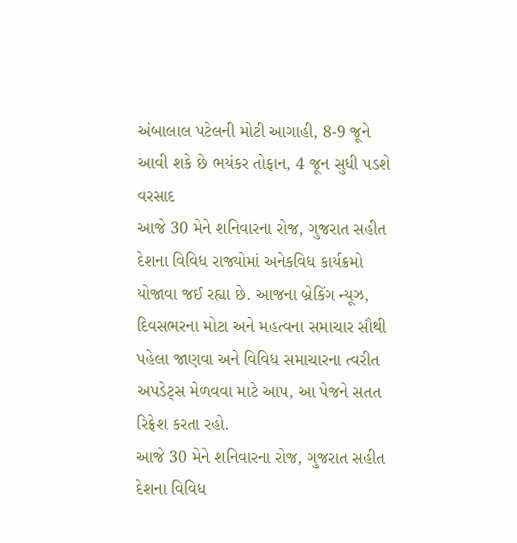અંબાલાલ પટેલની મોટી આગાહી, 8-9 જૂને આવી શકે છે ભયંકર તોફાન, 4 જૂન સુધી પડશે વરસાદ
આજે 30 મેને શનિવારના રોજ, ગુજરાત સહીત દેશના વિવિધ રાજ્યોમાં અનેકવિધ કાર્યક્રમો યોજાવા જઈ રહ્યા છે. આજના બ્રેકિંગ ન્યૂઝ, દિવસભરના મોટા અને મહત્વના સમાચાર સૌથી પહેલા જાણવા અને વિવિધ સમાચારના ત્વરીત અપડેટ્સ મેળવવા માટે આપ, આ પેજને સતત રિફ્રેશ કરતા રહો.
આજે 30 મેને શનિવારના રોજ, ગુજરાત સહીત દેશના વિવિધ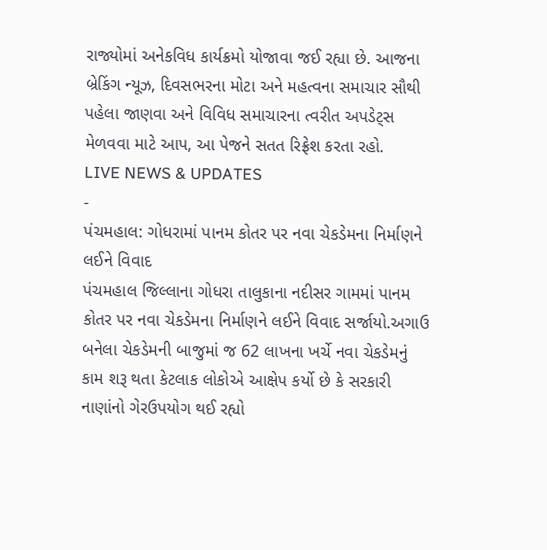રાજ્યોમાં અનેકવિધ કાર્યક્રમો યોજાવા જઈ રહ્યા છે. આજના બ્રેકિંગ ન્યૂઝ, દિવસભરના મોટા અને મહત્વના સમાચાર સૌથી પહેલા જાણવા અને વિવિધ સમાચારના ત્વરીત અપડેટ્સ મેળવવા માટે આપ, આ પેજને સતત રિફ્રેશ કરતા રહો.
LIVE NEWS & UPDATES
-
પંચમહાલ: ગોધરામાં પાનમ કોતર પર નવા ચેકડેમના નિર્માણને લઈને વિવાદ
પંચમહાલ જિલ્લાના ગોધરા તાલુકાના નદીસર ગામમાં પાનમ કોતર પર નવા ચેકડેમના નિર્માણને લઈને વિવાદ સર્જાયો.અગાઉ બનેલા ચેકડેમની બાજુમાં જ 62 લાખના ખર્ચે નવા ચેકડેમનું કામ શરૂ થતા કેટલાક લોકોએ આક્ષેપ કર્યો છે કે સરકારી નાણાંનો ગેરઉપયોગ થઈ રહ્યો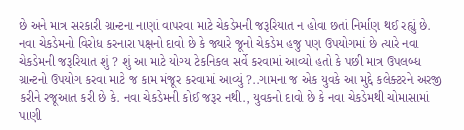છે અને માત્ર સરકારી ગ્રાન્ટના નાણાં વાપરવા માટે ચેકડેમની જરૂરિયાત ન હોવા છતાં નિર્માણ થઈ રહ્યું છે. નવા ચેકડેમનો વિરોધ કરનારા પક્ષનો દાવો છે કે જ્યારે જૂનો ચેકડેમ હજુ પણ ઉપયોગમાં છે ત્યારે નવા ચેકડેમની જરૂરિયાત શું ? શું આ માટે યોગ્ય ટેકનિકલ સર્વે કરવામાં આવ્યો હતો કે પછી માત્ર ઉપલબ્ધ ગ્રાન્ટનો ઉપયોગ કરવા માટે જ કામ મંજૂર કરવામાં આવ્યું ?..ગામના જ એક યુવકે આ મુદ્દે કલેક્ટરને અરજી કરીને રજૂઆત કરી છે કે. નવા ચેકડેમની કોઈ જરૂર નથી., યુવકનો દાવો છે કે નવા ચેકડેમથી ચોમાસામાં પાણી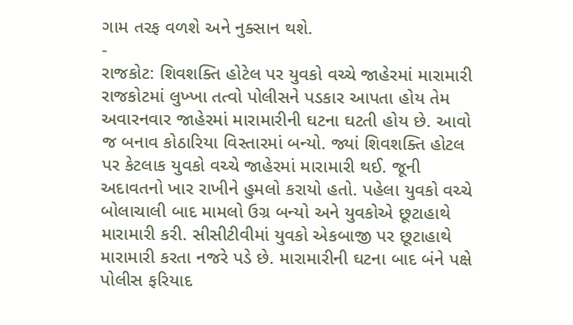ગામ તરફ વળશે અને નુક્સાન થશે.
-
રાજકોટ: શિવશક્તિ હોટેલ પર યુવકો વચ્ચે જાહેરમાં મારામારી
રાજકોટમાં લુખ્ખા તત્વો પોલીસને પડકાર આપતા હોય તેમ અવારનવાર જાહેરમાં મારામારીની ઘટના ઘટતી હોય છે. આવો જ બનાવ કોઠારિયા વિસ્તારમાં બન્યો. જ્યાં શિવશક્તિ હોટલ પર કેટલાક યુવકો વચ્ચે જાહેરમાં મારામારી થઈ. જૂની અદાવતનો ખાર રાખીને હુમલો કરાયો હતો. પહેલા યુવકો વચ્ચે બોલાચાલી બાદ મામલો ઉગ્ર બન્યો અને યુવકોએ છૂટાહાથે મારામારી કરી. સીસીટીવીમાં યુવકો એકબાજી પર છૂટાહાથે મારામારી કરતા નજરે પડે છે. મારામારીની ઘટના બાદ બંને પક્ષે પોલીસ ફરિયાદ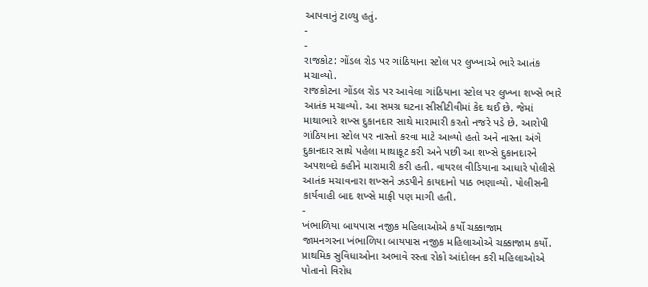આપવાનું ટાળ્યુ હતું.
-
-
રાજકોટ: ગોંડલ રોડ પર ગાંઠિયાના સ્ટોલ પર લુખ્ખાએ ભારે આતંક મચાવ્યો.
રાજકોટના ગોંડલ રોડ પર આવેલા ગાંઠિયાના સ્ટોલ પર લુખ્ખા શખ્સે ભારે આતંક મચાવ્યો. આ સમગ્ર ઘટના સીસીટીવીમાં કેદ થઈ છે. જેમાં માથાભારે શખ્સ દુકાનદાર સાથે મારામારી કરતો નજરે પડે છે. આરોપી ગાંઠિયાના સ્ટોલ પર નાસ્તો કરવા માટે આવ્યો હતો અને નાસ્તા અંગે દુકાનદાર સાથે પહેલા માથાકૂટ કરી અને પછી આ શખ્સે દુકાનદારને અપશબ્દો કહીને મારામારી કરી હતી. વાયરલ વીડિયાના આધારે પોલીસે આતંક મચાવનારા શખ્સને ઝડપીને કાયદાનો પાઠ ભણાવ્યો. પોલીસની કાર્યવાહી બાદ શખ્સે માફી પણ માગી હતી.
-
ખંભાળિયા બાયપાસ નજીક મહિલાઓએ કર્યો ચક્કાજામ
જામનગરના ખંભાળિયા બાયપાસ નજીક મહિલાઓએ ચક્કાજામ કર્યો. પ્રાથમિક સુવિધાઓના અભાવે રસ્તા રોકો આંદોલન કરી મહિલાઓએ પોતાનો વિરોધ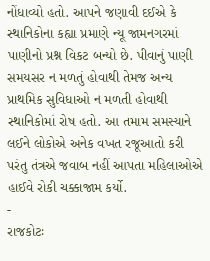નોંધાવ્યો હતો. આપને જણાવી દઈએ કે સ્થાનિકોના કહ્યા પ્રમાણે ન્યૂ જામનગરમાં પાણીનો પ્રશ્ન વિકટ બન્યો છે. પીવાનું પાણી સમયસર ન મળતું હોવાથી તેમજ અન્ય પ્રાથમિક સુવિધાઓ ન મળતી હોવાથી સ્થાનિકોમાં રોષ હતો. આ તમામ સમસ્યાને લઈને લોકોએ અનેક વખત રજૂઆતો કરી પરંતુ તંત્રએ જવાબ નહીં આપતા મહિલાઓએ હાઈવે રોકી ચક્કાજામ કર્યો.
-
રાજકોટઃ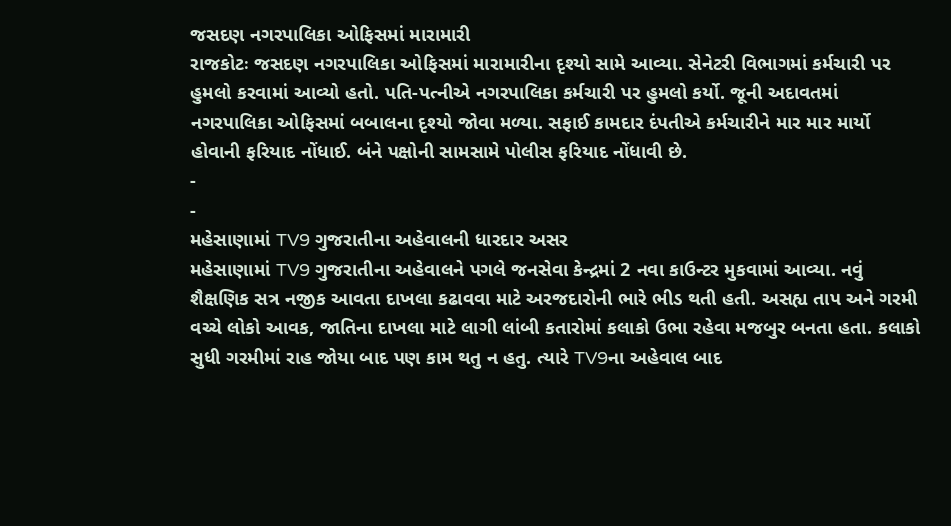જસદણ નગરપાલિકા ઓફિસમાં મારામારી
રાજકોટઃ જસદણ નગરપાલિકા ઓફિસમાં મારામારીના દૃશ્યો સામે આવ્યા. સેનેટરી વિભાગમાં કર્મચારી પર હુમલો કરવામાં આવ્યો હતો. પતિ-પત્નીએ નગરપાલિકા કર્મચારી પર હુમલો કર્યો. જૂની અદાવતમાં નગરપાલિકા ઓફિસમાં બબાલના દૃશ્યો જોવા મળ્યા. સફાઈ કામદાર દંપતીએ કર્મચારીને માર માર માર્યો હોવાની ફરિયાદ નોંધાઈ. બંને પક્ષોની સામસામે પોલીસ ફરિયાદ નોંધાવી છે.
-
-
મહેસાણામાં TV9 ગુજરાતીના અહેવાલની ધારદાર અસર
મહેસાણામાં TV9 ગુજરાતીના અહેવાલને પગલે જનસેવા કેન્દ્રમાં 2 નવા કાઉન્ટર મુકવામાં આવ્યા. નવું શૈક્ષણિક સત્ર નજીક આવતા દાખલા કઢાવવા માટે અરજદારોની ભારે ભીડ થતી હતી. અસહ્ય તાપ અને ગરમી વચ્ચે લોકો આવક, જાતિના દાખલા માટે લાગી લાંબી કતારોમાં કલાકો ઉભા રહેવા મજબુર બનતા હતા. કલાકો સુધી ગરમીમાં રાહ જોયા બાદ પણ કામ થતુ ન હતુ. ત્યારે TV9ના અહેવાલ બાદ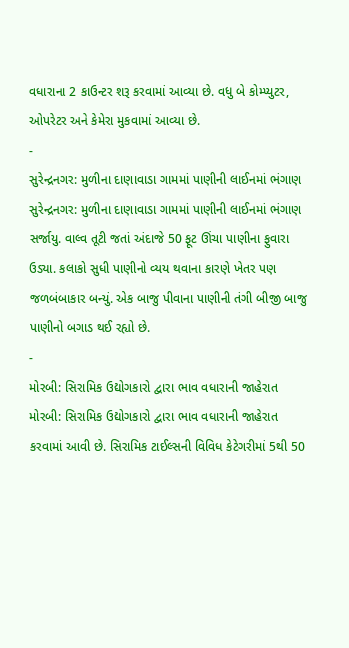વધારાના 2 કાઉન્ટર શરૂ કરવામાં આવ્યા છે. વધુ બે કોમ્પ્યુટર, ઓપરેટર અને કેમેરા મુકવામાં આવ્યા છે.
-
સુરેન્દ્રનગર: મુળીના દાણાવાડા ગામમાં પાણીની લાઈનમાં ભંગાણ
સુરેન્દ્રનગર: મુળીના દાણાવાડા ગામમાં પાણીની લાઈનમાં ભંગાણ સર્જાયુ. વાલ્વ તૂટી જતાં અંદાજે 50 ફૂટ ઊંચા પાણીના ફુવારા ઉડ્યા. કલાકો સુધી પાણીનો વ્યય થવાના કારણે ખેતર પણ જળબંબાકાર બન્યું. એક બાજુ પીવાના પાણીની તંગી બીજી બાજુ પાણીનો બગાડ થઈ રહ્યો છે.
-
મોરબી: સિરામિક ઉદ્યોગકારો દ્વારા ભાવ વધારાની જાહેરાત
મોરબી: સિરામિક ઉદ્યોગકારો દ્વારા ભાવ વધારાની જાહેરાત કરવામાં આવી છે. સિરામિક ટાઈલ્સની વિવિધ કેટેગરીમાં 5થી 50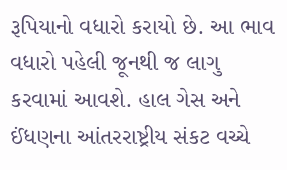રૂપિયાનો વધારો કરાયો છે. આ ભાવ વધારો પહેલી જૂનથી જ લાગુ કરવામાં આવશે. હાલ ગેસ અને ઈંધણના આંતરરાષ્ટ્રીય સંકટ વચ્ચે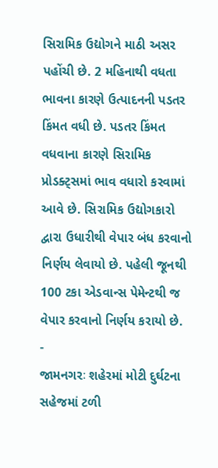સિરામિક ઉદ્યોગને માઠી અસર પહોંચી છે. 2 મહિનાથી વધતા ભાવના કારણે ઉત્પાદનની પડતર કિંમત વધી છે. પડતર કિંમત વધવાના કારણે સિરામિક પ્રોડક્ટ્સમાં ભાવ વધારો કરવામાં આવે છે. સિરામિક ઉદ્યોગકારો દ્વારા ઉધારીથી વેપાર બંધ કરવાનો નિર્ણય લેવાયો છે. પહેલી જૂનથી 100 ટકા એડવાન્સ પેમેન્ટથી જ વેપાર કરવાનો નિર્ણય કરાયો છે.
-
જામનગરઃ શહેરમાં મોટી દુર્ઘટના સહેજમાં ટળી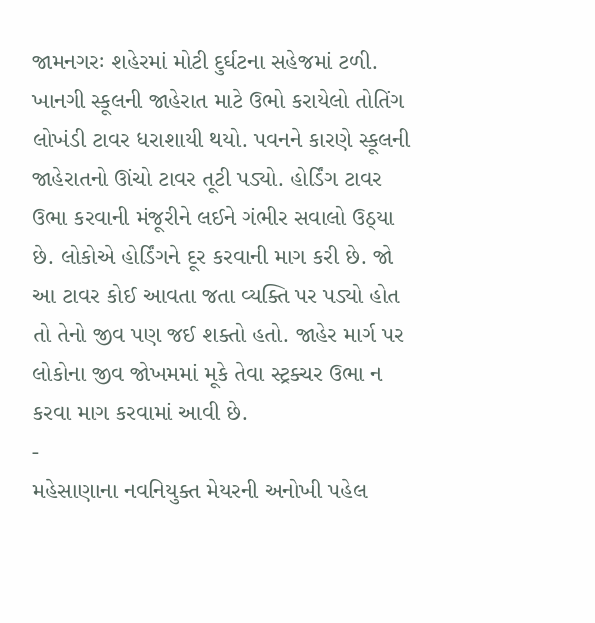જામનગરઃ શહેરમાં મોટી દુર્ઘટના સહેજમાં ટળી. ખાનગી સ્કૂલની જાહેરાત માટે ઉભો કરાયેલો તોતિંગ લોખંડી ટાવર ધરાશાયી થયો. પવનને કારણે સ્કૂલની જાહેરાતનો ઊંચો ટાવર તૂટી પડ્યો. હોર્ડિંગ ટાવર ઉભા કરવાની મંજૂરીને લઈને ગંભીર સવાલો ઉઠ્યા છે. લોકોએ હોર્ડિંગને દૂર કરવાની માગ કરી છે. જો આ ટાવર કોઈ આવતા જતા વ્યક્તિ પર પડ્યો હોત તો તેનો જીવ પણ જઈ શક્તો હતો. જાહેર માર્ગ પર લોકોના જીવ જોખમમાં મૂકે તેવા સ્ટ્રક્ચર ઉભા ન કરવા માગ કરવામાં આવી છે.
-
મહેસાણાના નવનિયુક્ત મેયરની અનોખી પહેલ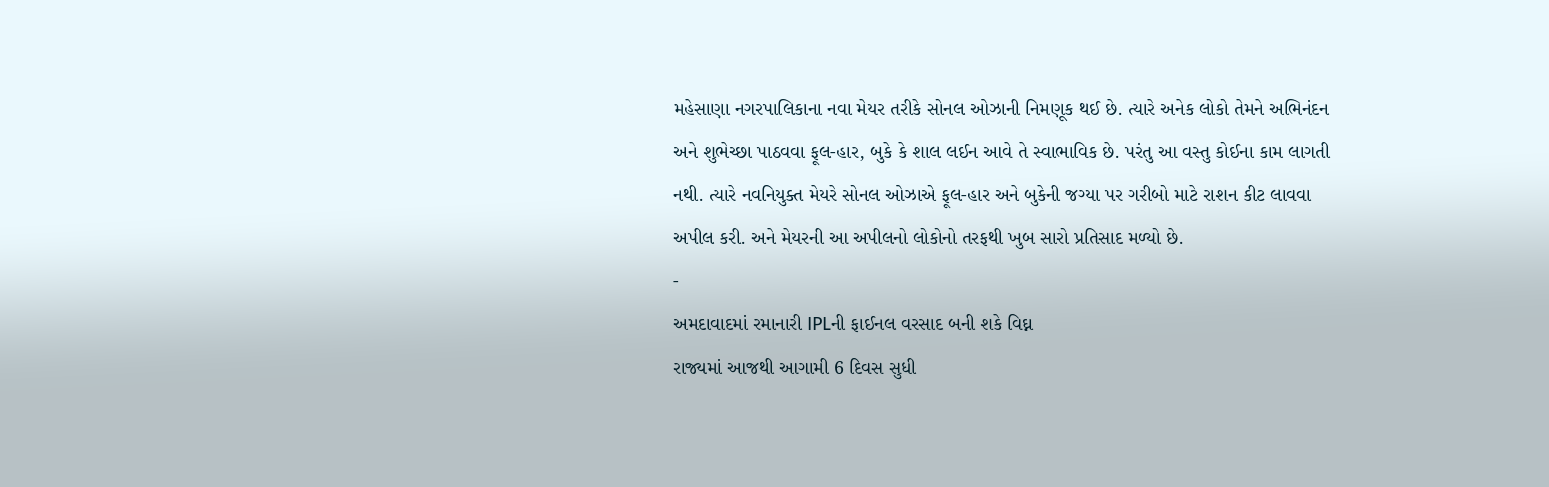મહેસાણા નગરપાલિકાના નવા મેયર તરીકે સોનલ ઓઝાની નિમણૂક થઈ છે. ત્યારે અનેક લોકો તેમને અભિનંદન અને શુભેચ્છા પાઠવવા ફૂલ-હાર, બુકે કે શાલ લઈન આવે તે સ્વાભાવિક છે. પરંતુ આ વસ્તુ કોઈના કામ લાગતી નથી. ત્યારે નવનિયુક્ત મેયરે સોનલ ઓઝાએ ફૂલ-હાર અને બુકેની જગ્યા પર ગરીબો માટે રાશન કીટ લાવવા અપીલ કરી. અને મેયરની આ અપીલનો લોકોનો તરફથી ખુબ સારો પ્રતિસાદ મળ્યો છે.
-
અમદાવાદમાં રમાનારી IPLની ફાઈનલ વરસાદ બની શકે વિઘ્ન
રાજ્યમાં આજથી આગામી 6 દિવસ સુધી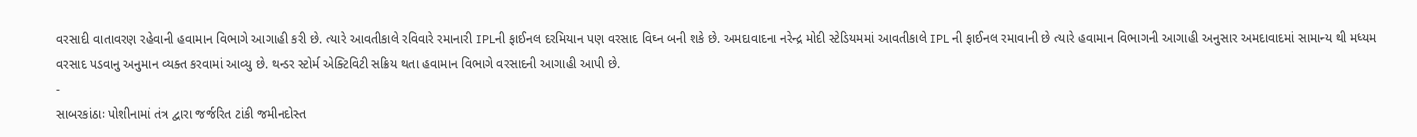વરસાદી વાતાવરણ રહેવાની હવામાન વિભાગે આગાહી કરી છે. ત્યારે આવતીકાલે રવિવારે રમાનારી IPLની ફાઈનલ દરમિયાન પણ વરસાદ વિઘ્ન બની શકે છે. અમદાવાદના નરેન્દ્ર મોદી સ્ટેડિયમમાં આવતીકાલે IPL ની ફાઈનલ રમાવાની છે ત્યારે હવામાન વિભાગની આગાહી અનુસાર અમદાવાદમાં સામાન્ય થી મધ્યમ વરસાદ પડવાનુ અનુમાન વ્યક્ત કરવામાં આવ્યુ છે. થન્ડર સ્ટોર્મ એક્ટિવિટી સક્રિય થતા હવામાન વિભાગે વરસાદની આગાહી આપી છે.
-
સાબરકાંઠાઃ પોશીનામાં તંત્ર દ્વારા જર્જરિત ટાંકી જમીનદોસ્ત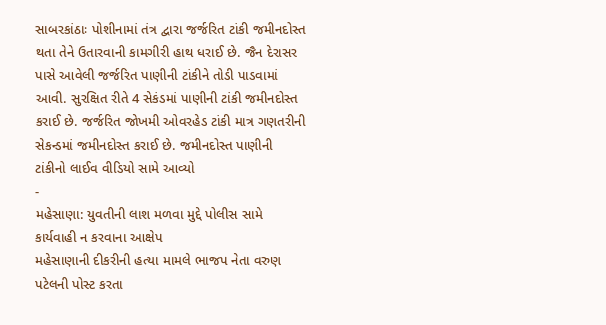સાબરકાંઠાઃ પોશીનામાં તંત્ર દ્વારા જર્જરિત ટાંકી જમીનદોસ્ત થતા તેને ઉતારવાની કામગીરી હાથ ધરાઈ છે. જૈન દેરાસર પાસે આવેલી જર્જરિત પાણીની ટાંકીને તોડી પાડવામાં આવી. સુરક્ષિત રીતે 4 સેકંડમાં પાણીની ટાંકી જમીનદોસ્ત કરાઈ છે. જર્જરિત જોખમી ઓવરહેડ ટાંકી માત્ર ગણતરીની સેકન્ડમાં જમીનદોસ્ત કરાઈ છે. જમીનદોસ્ત પાણીની ટાંકીનો લાઈવ વીડિયો સામે આવ્યો
-
મહેસાણા: યુવતીની લાશ મળવા મુદ્દે પોલીસ સામે કાર્યવાહી ન કરવાના આક્ષેપ
મહેસાણાની દીકરીની હત્યા મામલે ભાજપ નેતા વરુણ પટેલની પોસ્ટ કરતા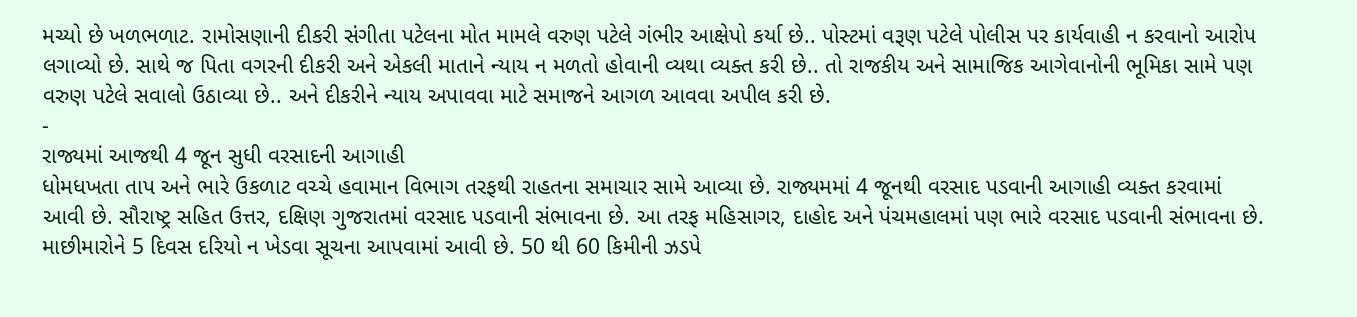મચ્યો છે ખળભળાટ. રામોસણાની દીકરી સંગીતા પટેલના મોત મામલે વરુણ પટેલે ગંભીર આક્ષેપો કર્યા છે.. પોસ્ટમાં વરૂણ પટેલે પોલીસ પર કાર્યવાહી ન કરવાનો આરોપ લગાવ્યો છે. સાથે જ પિતા વગરની દીકરી અને એકલી માતાને ન્યાય ન મળતો હોવાની વ્યથા વ્યક્ત કરી છે.. તો રાજકીય અને સામાજિક આગેવાનોની ભૂમિકા સામે પણ વરુણ પટેલે સવાલો ઉઠાવ્યા છે.. અને દીકરીને ન્યાય અપાવવા માટે સમાજને આગળ આવવા અપીલ કરી છે.
-
રાજ્યમાં આજથી 4 જૂન સુધી વરસાદની આગાહી
ધોમધખતા તાપ અને ભારે ઉકળાટ વચ્ચે હવામાન વિભાગ તરફથી રાહતના સમાચાર સામે આવ્યા છે. રાજ્યમમાં 4 જૂનથી વરસાદ પડવાની આગાહી વ્યક્ત કરવામાં આવી છે. સૌરાષ્ટ્ર સહિત ઉત્તર, દક્ષિણ ગુજરાતમાં વરસાદ પડવાની સંભાવના છે. આ તરફ મહિસાગર, દાહોદ અને પંચમહાલમાં પણ ભારે વરસાદ પડવાની સંભાવના છે. માછીમારોને 5 દિવસ દરિયો ન ખેડવા સૂચના આપવામાં આવી છે. 50 થી 60 કિમીની ઝડપે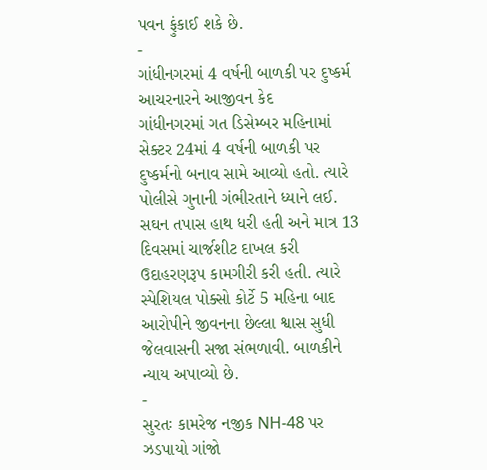પવન ફુંકાઈ શકે છે.
-
ગાંધીનગરમાં 4 વર્ષની બાળકી પર દુષ્કર્મ આચરનારને આજીવન કેદ
ગાંધીનગરમાં ગત ડિસેમ્બર મહિનામાં સેક્ટર 24માં 4 વર્ષની બાળકી પર દુષ્કર્મનો બનાવ સામે આવ્યો હતો. ત્યારે પોલીસે ગુનાની ગંભીરતાને ધ્યાને લઈ. સઘન તપાસ હાથ ધરી હતી અને માત્ર 13 દિવસમાં ચાર્જશીટ દાખલ કરી ઉદાહરણરૂપ કામગીરી કરી હતી. ત્યારે સ્પેશિયલ પોક્સો કોર્ટે 5 મહિના બાદ આરોપીને જીવનના છેલ્લા શ્વાસ સુધી જેલવાસની સજા સંભળાવી. બાળકીને ન્યાય અપાવ્યો છે.
-
સુરતઃ કામરેજ નજીક NH-48 પર ઝડપાયો ગાંજો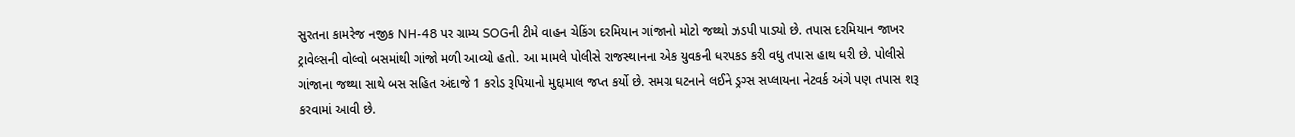સુરતના કામરેજ નજીક NH-48 પર ગ્રામ્ય SOGની ટીમે વાહન ચેકિંગ દરમિયાન ગાંજાનો મોટો જથ્થો ઝડપી પાડ્યો છે. તપાસ દરમિયાન જાખર ટ્રાવેલ્સની વોલ્વો બસમાંથી ગાંજો મળી આવ્યો હતો. આ મામલે પોલીસે રાજસ્થાનના એક યુવકની ધરપકડ કરી વધુ તપાસ હાથ ધરી છે. પોલીસે ગાંજાના જથ્થા સાથે બસ સહિત અંદાજે 1 કરોડ રૂપિયાનો મુદ્દામાલ જપ્ત કર્યો છે. સમગ્ર ઘટનાને લઈને ડ્રગ્સ સપ્લાયના નેટવર્ક અંગે પણ તપાસ શરૂ કરવામાં આવી છે.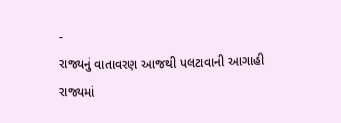-
રાજ્યનું વાતાવરણ આજથી પલટાવાની આગાહી
રાજ્યમાં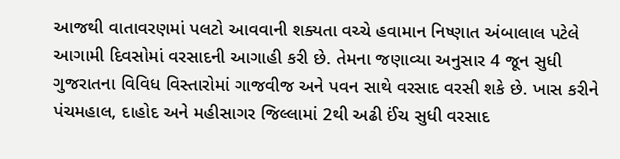આજથી વાતાવરણમાં પલટો આવવાની શક્યતા વચ્ચે હવામાન નિષ્ણાત અંબાલાલ પટેલે આગામી દિવસોમાં વરસાદની આગાહી કરી છે. તેમના જણાવ્યા અનુસાર 4 જૂન સુધી ગુજરાતના વિવિધ વિસ્તારોમાં ગાજવીજ અને પવન સાથે વરસાદ વરસી શકે છે. ખાસ કરીને પંચમહાલ, દાહોદ અને મહીસાગર જિલ્લામાં 2થી અઢી ઈંચ સુધી વરસાદ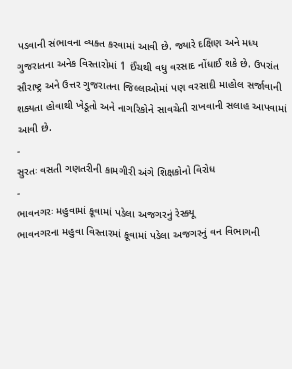પડવાની સંભાવના વ્યક્ત કરવામાં આવી છે. જ્યારે દક્ષિણ અને મધ્ય ગુજરાતના અનેક વિસ્તારોમાં 1 ઈંચથી વધુ વરસાદ નોંધાઈ શકે છે. ઉપરાંત સૌરાષ્ટ્ર અને ઉત્તર ગુજરાતના જિલ્લાઓમાં પણ વરસાદી માહોલ સર્જાવાની શક્યતા હોવાથી ખેડૂતો અને નાગરિકોને સાવચેતી રાખવાની સલાહ આપવામાં આવી છે.
-
સુરતઃ વસતી ગણતરીની કામગીરી અંગે શિક્ષકોનો વિરોધ
-
ભાવનગરઃ મહુવામાં કૂવામાં પડેલા અજગરનું રેસ્ક્યૂ
ભાવનગરના મહુવા વિસ્તારમાં કૂવામાં પડેલા અજગરનું વન વિભાગની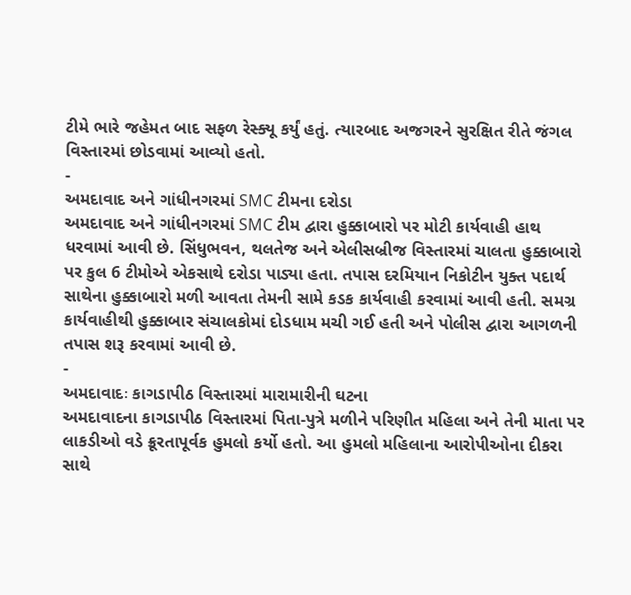ટીમે ભારે જહેમત બાદ સફળ રેસ્ક્યૂ કર્યું હતું. ત્યારબાદ અજગરને સુરક્ષિત રીતે જંગલ વિસ્તારમાં છોડવામાં આવ્યો હતો.
-
અમદાવાદ અને ગાંધીનગરમાં SMC ટીમના દરોડા
અમદાવાદ અને ગાંધીનગરમાં SMC ટીમ દ્વારા હુક્કાબારો પર મોટી કાર્યવાહી હાથ ધરવામાં આવી છે. સિંધુભવન, થલતેજ અને એલીસબ્રીજ વિસ્તારમાં ચાલતા હુક્કાબારો પર કુલ 6 ટીમોએ એકસાથે દરોડા પાડ્યા હતા. તપાસ દરમિયાન નિકોટીન યુક્ત પદાર્થ સાથેના હુક્કાબારો મળી આવતા તેમની સામે કડક કાર્યવાહી કરવામાં આવી હતી. સમગ્ર કાર્યવાહીથી હુક્કાબાર સંચાલકોમાં દોડધામ મચી ગઈ હતી અને પોલીસ દ્વારા આગળની તપાસ શરૂ કરવામાં આવી છે.
-
અમદાવાદઃ કાગડાપીઠ વિસ્તારમાં મારામારીની ઘટના
અમદાવાદના કાગડાપીઠ વિસ્તારમાં પિતા-પુત્રે મળીને પરિણીત મહિલા અને તેની માતા પર લાકડીઓ વડે ક્રૂરતાપૂર્વક હુમલો કર્યો હતો. આ હુમલો મહિલાના આરોપીઓના દીકરા સાથે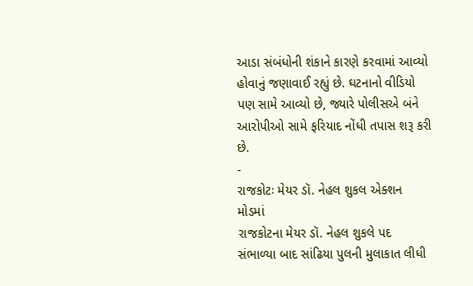આડા સંબંધોની શંકાને કારણે કરવામાં આવ્યો હોવાનું જણાવાઈ રહ્યું છે. ઘટનાનો વીડિયો પણ સામે આવ્યો છે, જ્યારે પોલીસએ બંને આરોપીઓ સામે ફરિયાદ નોંધી તપાસ શરૂ કરી છે.
-
રાજકોટઃ મેયર ડૉ. નેહલ શુકલ એક્શન મોડમાં
રાજકોટના મેયર ડૉ. નેહલ શુકલે પદ સંભાળ્યા બાદ સાંઢિયા પુલની મુલાકાત લીધી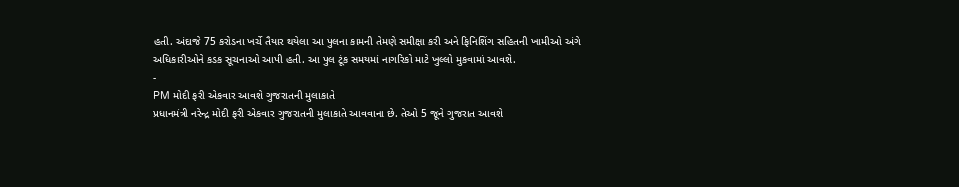હતી. અંદાજે 75 કરોડના ખર્ચે તૈયાર થયેલા આ પુલના કામની તેમણે સમીક્ષા કરી અને ફિનિશિંગ સહિતની ખામીઓ અંગે અધિકારીઓને કડક સૂચનાઓ આપી હતી. આ પુલ ટૂંક સમયમાં નાગરિકો માટે ખુલ્લો મુકવામાં આવશે.
-
PM મોદી ફરી એકવાર આવશે ગુજરાતની મુલાકાતે
પ્રધાનમંત્રી નરેન્દ્ર મોદી ફરી એકવાર ગુજરાતની મુલાકાતે આવવાના છે. તેઓ 5 જૂને ગુજરાત આવશે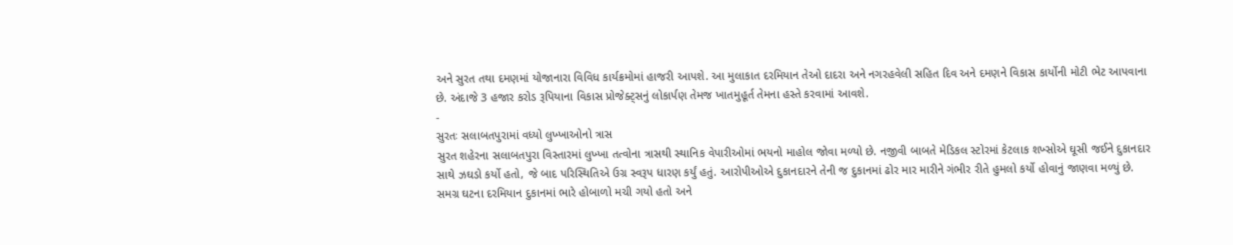અને સુરત તથા દમણમાં યોજાનારા વિવિધ કાર્યક્રમોમાં હાજરી આપશે. આ મુલાકાત દરમિયાન તેઓ દાદરા અને નગરહવેલી સહિત દિવ અને દમણને વિકાસ કાર્યોની મોટી ભેટ આપવાના છે. અંદાજે 3 હજાર કરોડ રૂપિયાના વિકાસ પ્રોજેક્ટ્સનું લોકાર્પણ તેમજ ખાતમુહૂર્ત તેમના હસ્તે કરવામાં આવશે.
-
સુરતઃ સલાબતપુરામાં વધ્યો લુખ્ખાઓનો ત્રાસ
સુરત શહેરના સલાબતપુરા વિસ્તારમાં લુખ્ખા તત્વોના ત્રાસથી સ્થાનિક વેપારીઓમાં ભયનો માહોલ જોવા મળ્યો છે. નજીવી બાબતે મેડિકલ સ્ટોરમાં કેટલાક શખ્સોએ ઘૂસી જઈને દુકાનદાર સાથે ઝઘડો કર્યો હતો, જે બાદ પરિસ્થિતિએ ઉગ્ર સ્વરૂપ ધારણ કર્યું હતું. આરોપીઓએ દુકાનદારને તેની જ દુકાનમાં ઢોર માર મારીને ગંભીર રીતે હુમલો કર્યો હોવાનું જાણવા મળ્યું છે. સમગ્ર ઘટના દરમિયાન દુકાનમાં ભારે હોબાળો મચી ગયો હતો અને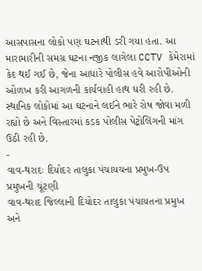આસપાસના લોકો પણ ઘટનાથી ડરી ગયા હતા. આ મારામારીની સમગ્ર ઘટના નજીક લાગેલા CCTV કેમેરામાં કેદ થઈ ગઈ છે, જેના આધારે પોલીસ હવે આરોપીઓની ઓળખ કરી આગળની કાર્યવાહી હાથ ધરી રહી છે. સ્થાનિક લોકોમાં આ ઘટનાને લઈને ભારે રોષ જોવા મળી રહ્યો છે અને વિસ્તારમાં કડક પોલીસ પેટ્રોલિંગની માંગ ઉઠી રહી છે.
-
વાવ-થરાદઃ દિયોદર તાલુકા પંચાયચના પ્રમુખ-ઉપ પ્રમુખની ચૂંટણી
વાવ-થરાદ જિલ્લાની દિયોદર તાલુકા પંચાયતના પ્રમુખ અને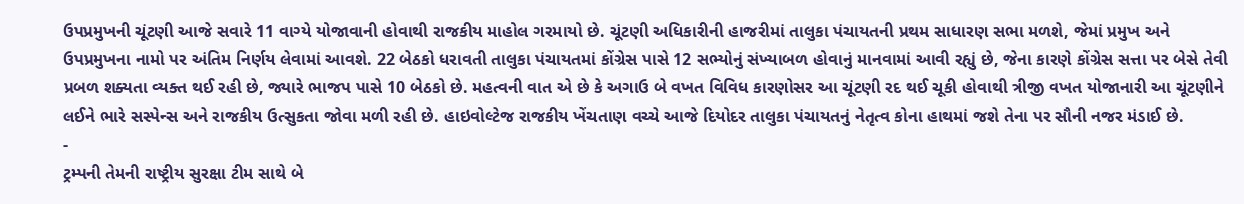ઉપપ્રમુખની ચૂંટણી આજે સવારે 11 વાગ્યે યોજાવાની હોવાથી રાજકીય માહોલ ગરમાયો છે. ચૂંટણી અધિકારીની હાજરીમાં તાલુકા પંચાયતની પ્રથમ સાધારણ સભા મળશે, જેમાં પ્રમુખ અને ઉપપ્રમુખના નામો પર અંતિમ નિર્ણય લેવામાં આવશે. 22 બેઠકો ધરાવતી તાલુકા પંચાયતમાં કોંગ્રેસ પાસે 12 સભ્યોનું સંખ્યાબળ હોવાનું માનવામાં આવી રહ્યું છે, જેના કારણે કોંગ્રેસ સત્તા પર બેસે તેવી પ્રબળ શક્યતા વ્યક્ત થઈ રહી છે, જ્યારે ભાજપ પાસે 10 બેઠકો છે. મહત્વની વાત એ છે કે અગાઉ બે વખત વિવિધ કારણોસર આ ચૂંટણી રદ થઈ ચૂકી હોવાથી ત્રીજી વખત યોજાનારી આ ચૂંટણીને લઈને ભારે સસ્પેન્સ અને રાજકીય ઉત્સુકતા જોવા મળી રહી છે. હાઇવોલ્ટેજ રાજકીય ખેંચતાણ વચ્ચે આજે દિયોદર તાલુકા પંચાયતનું નેતૃત્વ કોના હાથમાં જશે તેના પર સૌની નજર મંડાઈ છે.
-
ટ્રમ્પની તેમની રાષ્ટ્રીય સુરક્ષા ટીમ સાથે બે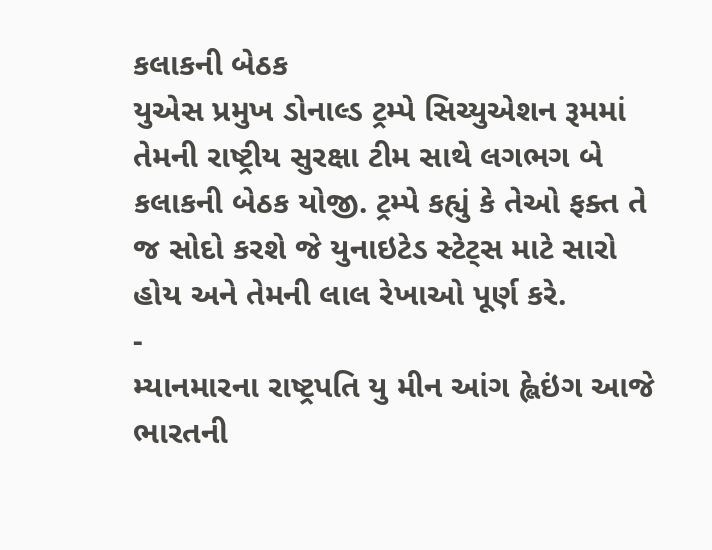કલાકની બેઠક
યુએસ પ્રમુખ ડોનાલ્ડ ટ્રમ્પે સિચ્યુએશન રૂમમાં તેમની રાષ્ટ્રીય સુરક્ષા ટીમ સાથે લગભગ બે કલાકની બેઠક યોજી. ટ્રમ્પે કહ્યું કે તેઓ ફક્ત તે જ સોદો કરશે જે યુનાઇટેડ સ્ટેટ્સ માટે સારો હોય અને તેમની લાલ રેખાઓ પૂર્ણ કરે.
-
મ્યાનમારના રાષ્ટ્રપતિ યુ મીન આંગ હ્લેઇંગ આજે ભારતની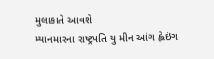મુલાકાતે આવશે
મ્યાનમારના રાષ્ટ્રપતિ યુ મીન આંગ હ્લેઇંગ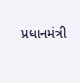પ્રધાનમંત્રી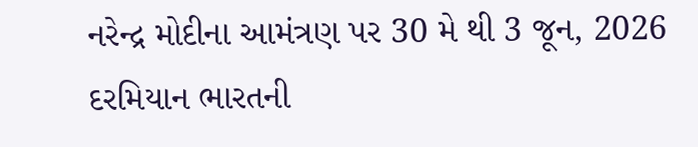નરેન્દ્ર મોદીના આમંત્રણ પર 30 મે થી 3 જૂન, 2026 દરમિયાન ભારતની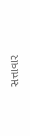સત્તાવાર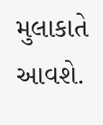મુલાકાતે આવશે.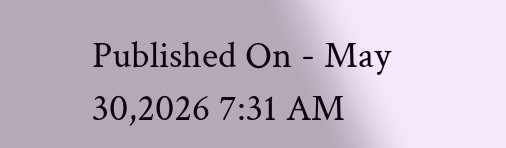Published On - May 30,2026 7:31 AM